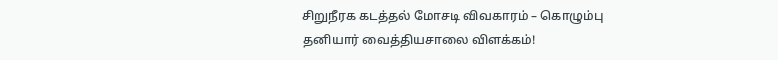சிறுநீரக கடத்தல் மோசடி விவகாரம் – கொழும்பு தனியார் வைத்தியசாலை விளக்கம்!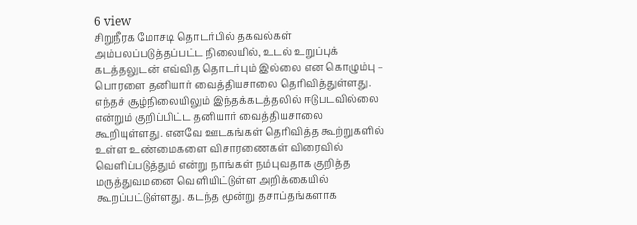6 view
சிறுநீரக மோசடி தொடர்பில் தகவல்கள் அம்பலப்படுத்தப்பட்ட நிலையில், உடல் உறுப்புக் கடத்தலுடன் எவ்வித தொடர்பும் இல்லை என கொழும்பு – பொரளை தனியார் வைத்தியசாலை தெரிவித்துள்ளது. எந்தச் சூழ்நிலையிலும் இந்தக்கடத்தலில் ஈடுபடவில்லை என்றும் குறிப்பிட்ட தனியார் வைத்தியசாலை கூறியுள்ளது. எனவே ஊடகங்கள் தெரிவித்த கூற்றுகளில் உள்ள உண்மைகளை விசாரணைகள் விரைவில் வெளிப்படுத்தும் என்று நாங்கள் நம்புவதாக குறித்த மருத்துவமனை வெளியிட்டுள்ள அறிக்கையில் கூறப்பட்டுள்ளது. கடந்த மூன்று தசாப்தங்களாக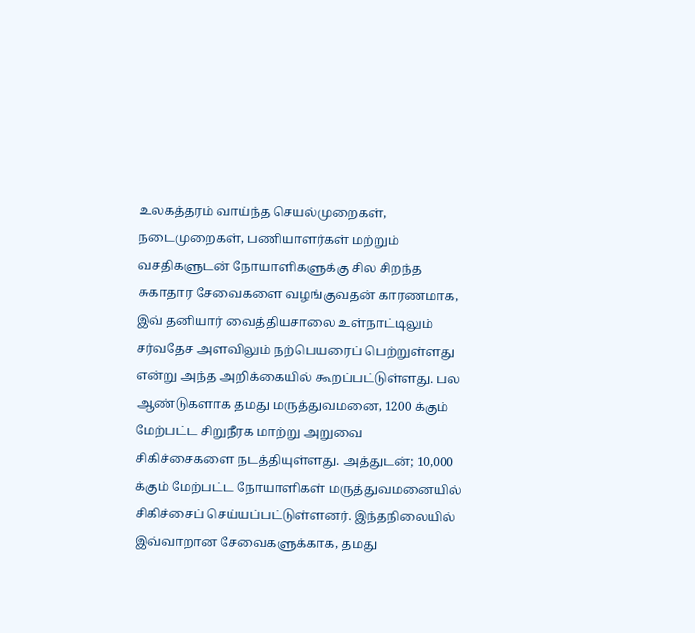உலகத்தரம் வாய்ந்த செயல்முறைகள், நடைமுறைகள், பணியாளர்கள் மற்றும் வசதிகளுடன் நோயாளிகளுக்கு சில சிறந்த சுகாதார சேவைகளை வழங்குவதன் காரணமாக, இவ் தனியார் வைத்தியசாலை உள்நாட்டிலும் சர்வதேச அளவிலும் நற்பெயரைப் பெற்றுள்ளது என்று அந்த அறிக்கையில் கூறப்பட்டுள்ளது. பல ஆண்டுகளாக தமது மருத்துவமனை, 1200 க்கும் மேற்பட்ட சிறுநீரக மாற்று அறுவை சிகிச்சைகளை நடத்தியுள்ளது. அத்துடன்; 10,000 க்கும் மேற்பட்ட நோயாளிகள் மருத்துவமனையில் சிகிச்சைப் செய்யப்பட்டுள்ளனர். இந்தநிலையில் இவ்வாறான சேவைகளுக்காக, தமது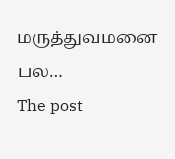மருத்துவமனை பல…
The post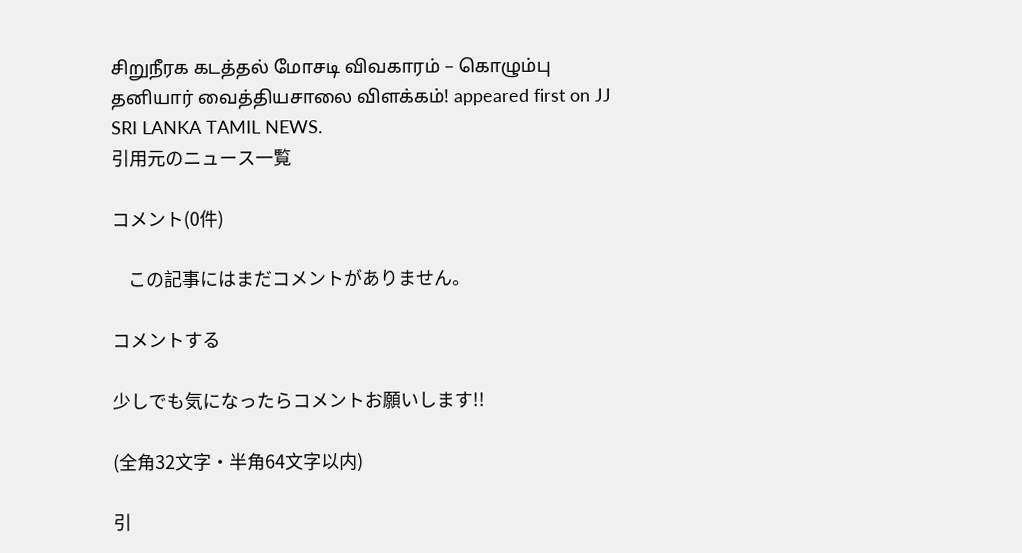சிறுநீரக கடத்தல் மோசடி விவகாரம் – கொழும்பு தனியார் வைத்தியசாலை விளக்கம்! appeared first on JJ SRI LANKA TAMIL NEWS.
引用元のニュース一覧

コメント(0件)

    この記事にはまだコメントがありません。

コメントする

少しでも気になったらコメントお願いします!!

(全角32文字・半角64文字以内)

引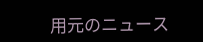用元のニュース